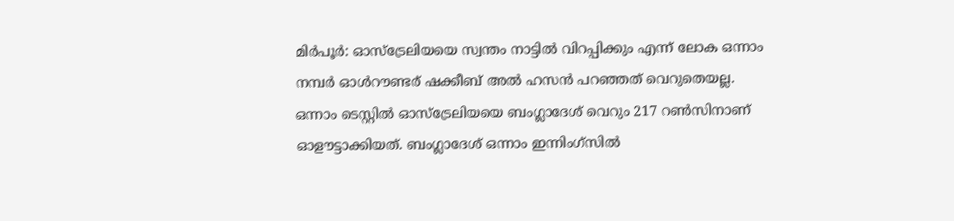മിർപൂർ: ഓസ്ട്രേലിയയെ സ്വന്തം നാട്ടിൽ വിറപ്പിക്കും എന്ന് ലോക ഒന്നാം നമ്പർ ഓൾറൗണ്ടര് ഷക്കീബ് അൽ ഹസൻ പറഞ്ഞത് വെറുതെയല്ല. ഒന്നാം ടെസ്റ്റിൽ ഓസ്ട്രേലിയയെ ബംഗ്ലാദേശ് വെറും 217 റൺസിനാണ് ഓളൗട്ടാക്കിയത്. ബംഗ്ലാദേശ് ഒന്നാം ഇന്നിംഗ്സിൽ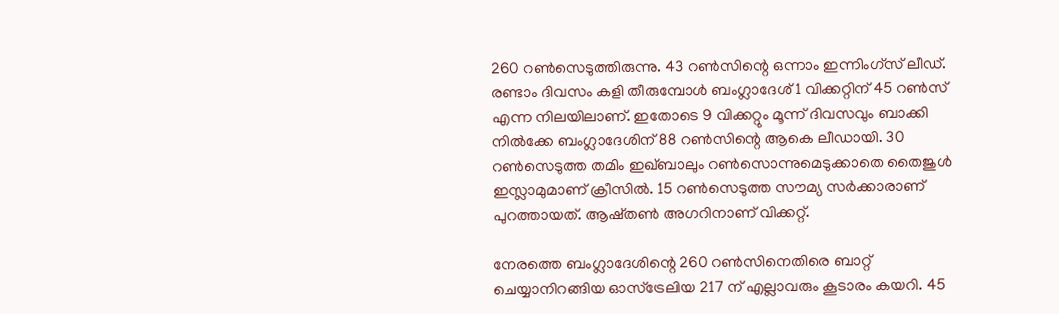260 റൺസെടുത്തിരുന്നു. 43 റൺസിന്റെ ഒന്നാം ഇന്നിംഗ്സ് ലീഡ്.
രണ്ടാം ദിവസം കളി തീരുമ്പോൾ ബംഗ്ലാദേശ് 1 വിക്കറ്റിന് 45 റൺസ് എന്ന നിലയിലാണ്. ഇതോടെ 9 വിക്കറ്റും മൂന്ന് ദിവസവും ബാക്കി നിൽക്കേ ബംഗ്ലാദേശിന് 88 റൺസിന്റെ ആകെ ലീഡായി. 30 റൺസെടുത്ത തമിം ഇഖ്ബാലും റൺസൊന്നുമെടുക്കാതെ തൈജുൾ ഇസ്ലാമുമാണ് ക്രീസിൽ. 15 റൺസെടുത്ത സൗമ്യ സർക്കാരാണ് പുറത്തായത്. ആഷ്തൺ അഗറിനാണ് വിക്കറ്റ്.

നേരത്തെ ബംഗ്ലാദേശിന്റെ 260 റൺസിനെതിരെ ബാറ്റ് ചെയ്യാനിറങ്ങിയ ഓസ്ട്രേലിയ 217 ന് എല്ലാവരും കൂടാരം കയറി. 45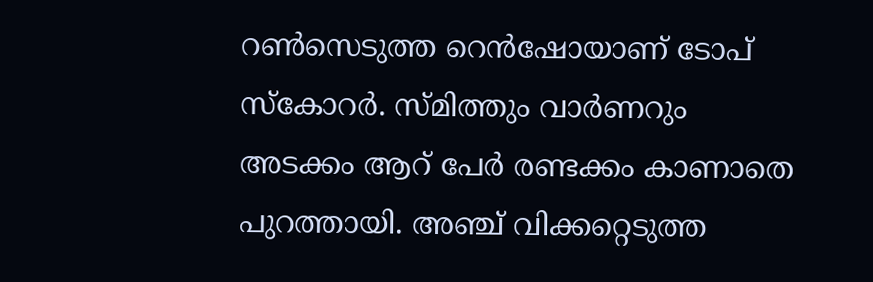റൺസെടുത്ത റെൻഷോയാണ് ടോപ് സ്കോറർ. സ്മിത്തും വാർണറും അടക്കം ആറ് പേർ രണ്ടക്കം കാണാതെ പുറത്തായി. അഞ്ച് വിക്കറ്റെടുത്ത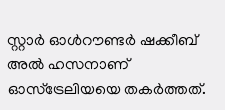സ്റ്റാർ ഓൾറൗണ്ടർ ഷക്കീബ് അൽ ഹസനാണ് ഓസ്ട്രേലിയയെ തകർത്തത്.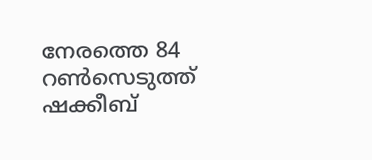നേരത്തെ 84 റൺസെടുത്ത് ഷക്കീബ്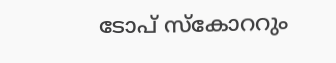ടോപ് സ്കോററും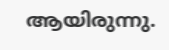ആയിരുന്നു.